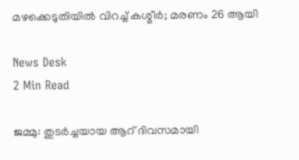മഴക്കെടുതിയിൽ വിറച്ച് കശ്മീർ; മരണം 26 ആയി

News Desk
2 Min Read

ജമ്മു: തുടർച്ചയായ ആറ് ദിവസമായി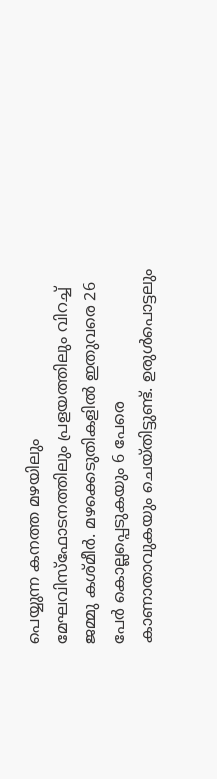പെയ്യുന്ന കനത്ത മഴയിലും മേഘവിസ്ഫോടനത്തിലും പ്രളയത്തിലും വിറച്ച് ജമ്മു കശ്മീർ. മഴക്കെടുതികളിൽ ഇതുവരെ 26 പേർ കൊല്ലപ്പെടുകയും 6 പേരെ കാണാതാവുകയും ചെയ്തിട്ടുണ്ട്. ഉരുൾപൊട്ടലും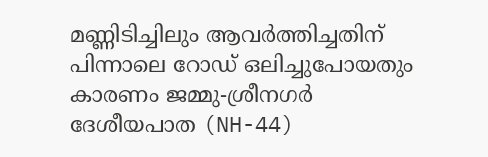മണ്ണിടിച്ചിലും ആവര്‍ത്തിച്ചതിന് പിന്നാലെ റോഡ് ഒലിച്ചുപോയതും കാരണം ജമ്മു-ശ്രീനഗർ ദേശീയപാത (NH-44)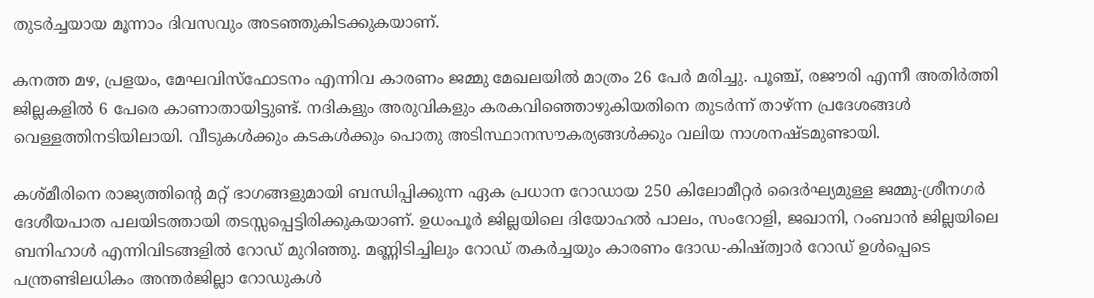തുടർച്ചയായ മൂന്നാം ദിവസവും അടഞ്ഞുകിടക്കുകയാണ്.

കനത്ത മഴ, പ്രളയം, മേഘവിസ്ഫോടനം എന്നിവ കാരണം ജമ്മു മേഖലയിൽ മാത്രം 26 പേർ മരിച്ചു. പൂഞ്ച്, രജൗരി എന്നീ അതിർത്തി ജില്ലകളിൽ 6 പേരെ കാണാതായിട്ടുണ്ട്. നദികളും അരുവികളും കരകവിഞ്ഞൊഴുകിയതിനെ തുടർന്ന് താഴ്ന്ന പ്രദേശങ്ങൾ വെള്ളത്തിനടിയിലായി. വീടുകൾക്കും കടകൾക്കും പൊതു അടിസ്ഥാനസൗകര്യങ്ങൾക്കും വലിയ നാശനഷ്ടമുണ്ടായി.

കശ്മീരിനെ രാജ്യത്തിന്റെ മറ്റ് ഭാഗങ്ങളുമായി ബന്ധിപ്പിക്കുന്ന ഏക പ്രധാന റോഡായ 250 കിലോമീറ്റർ ദൈർഘ്യമുള്ള ജമ്മു-ശ്രീനഗർ ദേശീയപാത പലയിടത്തായി തടസ്സപ്പെട്ടിരിക്കുകയാണ്. ഉധംപൂർ ജില്ലയിലെ ദിയോഹൽ പാലം, സംറോളി, ജഖാനി, റംബാൻ ജില്ലയിലെ ബനിഹാൾ എന്നിവിടങ്ങളിൽ റോഡ് മുറിഞ്ഞു. മണ്ണിടിച്ചിലും റോഡ് തകർച്ചയും കാരണം ദോഡ-കിഷ്ത്വാർ റോഡ് ഉൾപ്പെടെ പന്ത്രണ്ടിലധികം അന്തർജില്ലാ റോഡുകൾ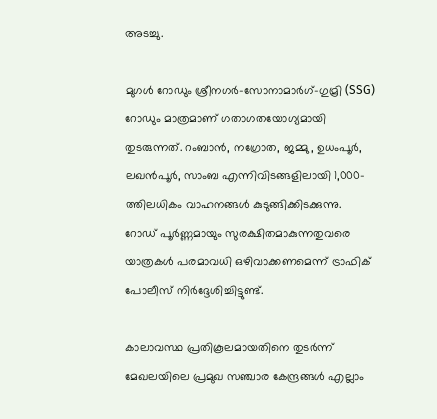അടച്ചു.

മുഗൾ റോഡും ശ്രീനഗർ-സോനാമാർഗ്-ഗുമ്രി (SSG) റോഡും മാത്രമാണ് ഗതാഗതയോഗ്യമായി തുടരുന്നത്. റംബാൻ, നഗ്രോത, ജമ്മു, ഉധംപൂർ, ലഖൻപൂർ, സാംബ എന്നിവിടങ്ങളിലായി 1,000-ത്തിലധികം വാഹനങ്ങൾ കുടുങ്ങിക്കിടക്കുന്നു. റോഡ് പൂർണ്ണമായും സുരക്ഷിതമാകുന്നതുവരെ യാത്രകൾ പരമാവധി ഒഴിവാക്കണമെന്ന് ട്രാഫിക് പോലീസ് നിർദ്ദേശിച്ചിട്ടുണ്ട്.

കാലാവസ്ഥ പ്രതികൂലമായതിനെ തുടർന്ന് മേഖലയിലെ പ്രമുഖ സഞ്ചാര കേന്ദ്രങ്ങൾ എല്ലാം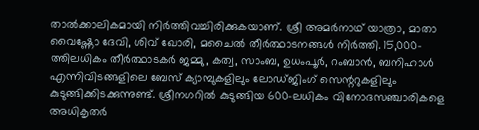താൽക്കാലികമായി നിർത്തിവച്ചിരിക്കുകയാണ്. ശ്രീ അമർനാഥ് യാത്രാ, മാതാ വൈഷ്ണോ ദേവി, ശിവ് ഖോരി, മചൈൽ തീർത്ഥാടനങ്ങൾ നിര്‍ത്തി. 15,000-ത്തിലധികം തീർത്ഥാടകർ ജമ്മു, കത്വ, സാംബ, ഉധംപൂർ, റംബാൻ, ബനിഹാൾ എന്നിവിടങ്ങളിലെ ബേസ് ക്യാമ്പുകളിലും ലോഡ്ജിംഗ് സെന്ററുകളിലും കുടുങ്ങിക്കിടക്കുന്നുണ്ട്. ശ്രീനഗറിൽ കുടുങ്ങിയ 600-ലധികം വിനോദസഞ്ചാരികളെ അധികൃതർ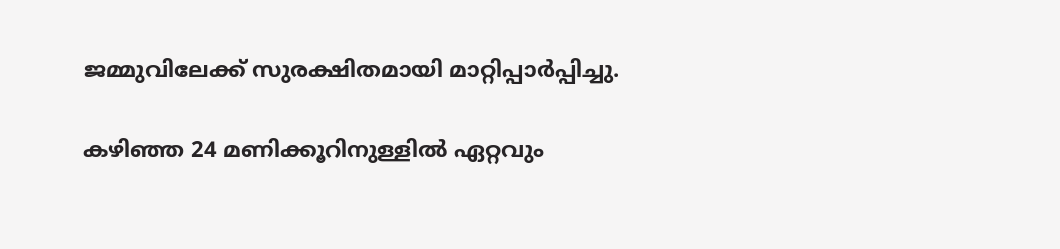ജമ്മുവിലേക്ക് സുരക്ഷിതമായി മാറ്റിപ്പാർപ്പിച്ചു.

കഴിഞ്ഞ 24 മണിക്കൂറിനുള്ളിൽ ഏറ്റവും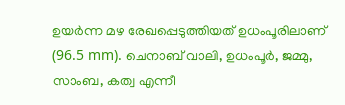ഉയർന്ന മഴ രേഖപ്പെടുത്തിയത് ഉധംപൂരിലാണ് (96.5 mm). ചെനാബ് വാലി, ഉധംപൂർ, ജമ്മു, സാംബ, കത്വ എന്നീ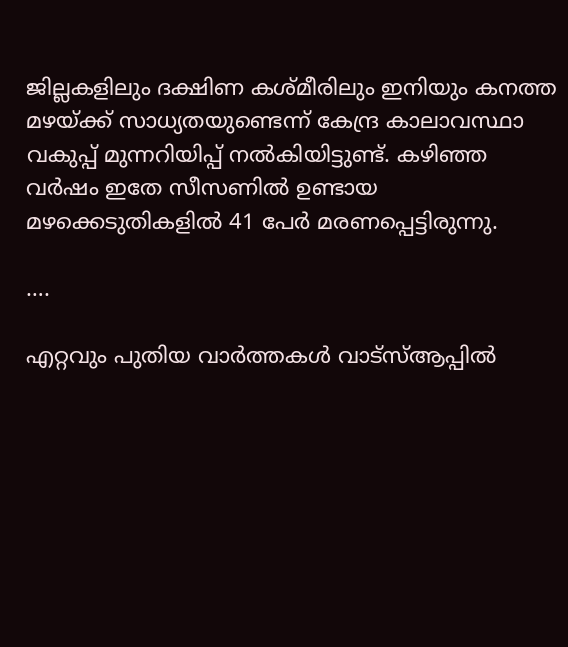ജില്ലകളിലും ദക്ഷിണ കശ്മീരിലും ഇനിയും കനത്ത മഴയ്ക്ക് സാധ്യതയുണ്ടെന്ന് കേന്ദ്ര കാലാവസ്ഥാ വകുപ്പ് മുന്നറിയിപ്പ് നൽകിയിട്ടുണ്ട്. കഴിഞ്ഞ വര്‍ഷം ഇതേ സീസണിൽ ഉണ്ടായ മഴക്കെടുതികളിൽ 41 പേര്‍ മരണപ്പെട്ടിരുന്നു.

….

എറ്റവും പുതിയ വാർത്തകൾ വാട്സ്ആപ്പിൽ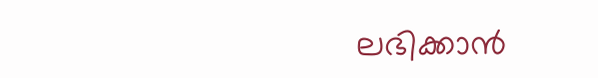ലഭിക്കാൻ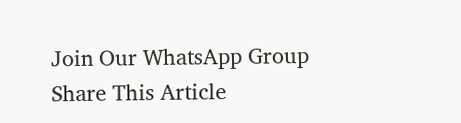Join Our WhatsApp Group
Share This Article